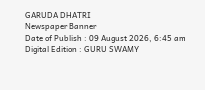GARUDA DHATRI
Newspaper Banner
Date of Publish : 09 August 2026, 6:45 am Digital Edition : GURU SWAMY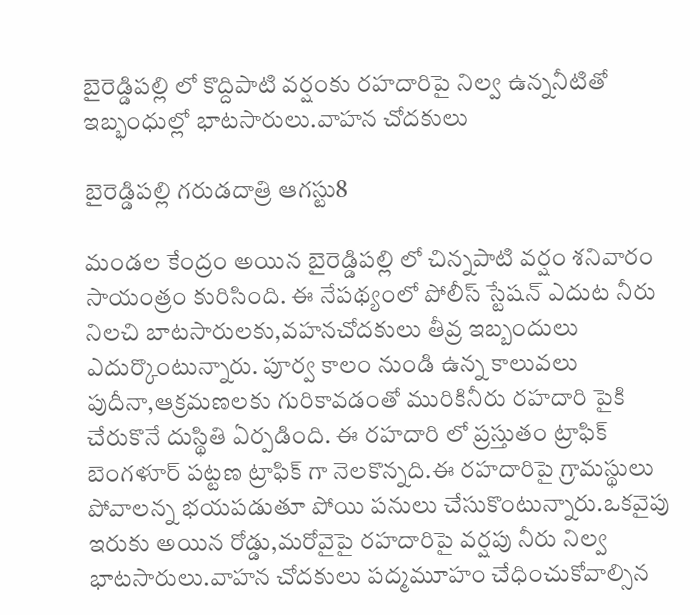బైరెడ్డిపల్లి లో కొద్దిపాటి వర్షంకు రహదారిపై నిల్వ ఉన్ననీటితో ఇబ్భంధుల్లో భాటసారులు.వాహన చోదకులు

బైరెడ్డిపల్లి గరుడదాత్రి ఆగస్టు8

మండల కేంద్రం అయిన బైరెడ్డిపల్లి లో చిన్నపాటి వర్షం శనివారం సాయంత్రం కురిసింది. ఈ నేపథ్యంలో పోలీస్ స్టేషన్ ఎదుట నీరు నిలచి బాటసారులకు,వహనచోదకులు తీవ్ర ఇబ్బందులు ఎదుర్కొంటున్నారు. పూర్వ కాలం నుండి ఉన్న కాలువలు పుదీనా,ఆక్రమణలకు గురికావడంతో మురికినీరు రహదారి పైకి చేరుకొనే దుస్థితి ఏర్పడింది. ఈ రహదారి లో ప్రస్తుతం ట్రాఫిక్ బెంగళూర్ పట్టణ ట్రాఫిక్ గా నెలకొన్నది.ఈ రహదారిపై గ్రామస్థులు పోవాలన్న భయపడుతూ పోయి పనులు చేసుకొంటున్నారు.ఒకవైపు ఇరుకు అయిన రోడ్డు,మరోవైపై రహదారిపై వర్షపు నీరు నిల్వ భాటసారులు.వాహన చోదకులు పద్మమూహం చేధించుకోవాల్సిన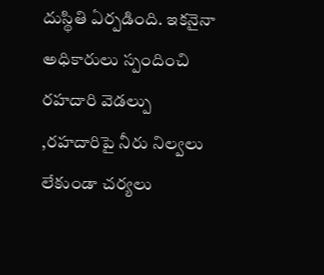దుస్థితి ఏర్పడింది. ఇకనైనా అధికారులు స్పందించి రహదారి వెడల్పు ,రహదారిపై నీరు నిల్వలు లేకుండా చర్యలు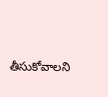తీసుకోవాలని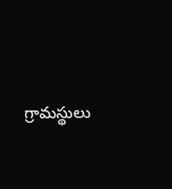గ్రామస్థులు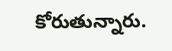కోరుతున్నారు.